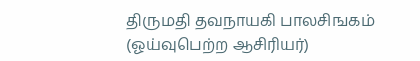திருமதி தவநாயகி பாலசிஙகம்
(ஓய்வுபெற்ற ஆசிரியர்)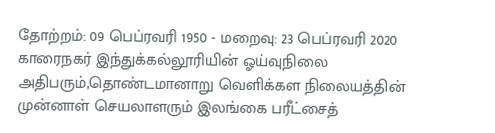தோற்றம்: 09 பெப்ரவரி 1950 - மறைவு: 23 பெப்ரவரி 2020
காரைநகர் இந்துக்கல்லூரியின் ஓய்வுநிலை அதிபரும்,தொண்டமானாறு வெளிக்கள நிலையத்தின் முன்னாள் செயலாளரும் இலங்கை பரீட்சைத்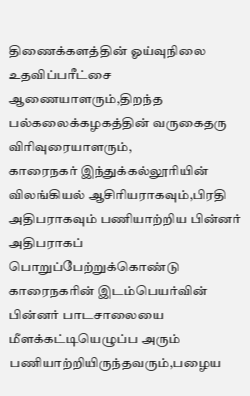திணைக்களத்தின் ஓய்வுநிலை உதவிப்பரீட்சை ஆணையாளரும்,திறந்த பல்கலைக்கழகத்தின் வருகைதரு விரிவுரையாளரும்,
காரைநகர் இந்துக்கல்லூரியின் விலங்கியல் ஆசிரியராகவும்,பிரதி அதிபராகவும் பணியாற்றிய பின்னர் அதிபராகப் பொறுப்பேற்றுக்கொண்டு காரைநகரின் இடம்பெயர்வின் பின்னர் பாடசாலையை மீளக்கட்டியெழுப்ப அரும் பணியாற்றியிருந்தவரும்,பழைய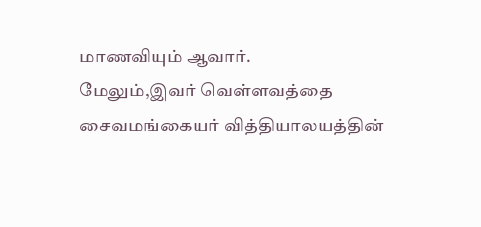மாணவியும் ஆவார்.
மேலும்,இவர் வெள்ளவத்தை சைவமங்கையர் வித்தியாலயத்தின்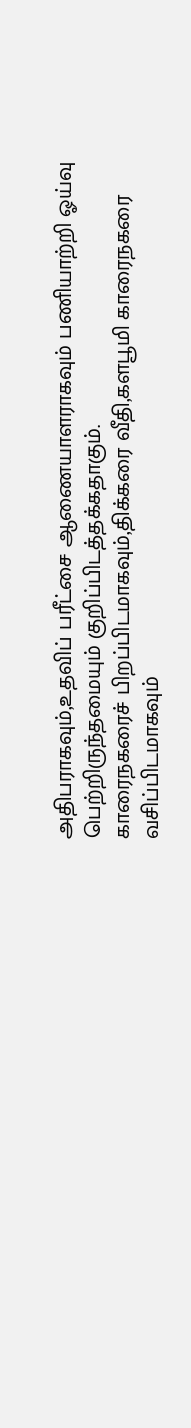அதிபராகவும்,உதவிப் பரீட்சை ஆணையாளராகவும் பணியாற்றி ஓய்வு பெற்றிருந்தமையும் குறிப்பிடத்தக்கதாகும்.
காரைநகரைச் பிறப்பிடமாகவும்,திக்கரை வீதி,களபூமி காரைநகரை வசிப்பிடமாகவும்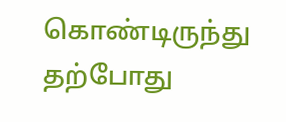கொண்டிருந்து தற்போது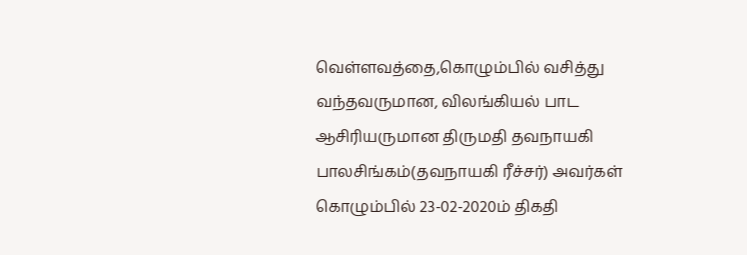வெள்ளவத்தை,கொழும்பில் வசித்து வந்தவருமான, விலங்கியல் பாட ஆசிரியருமான திருமதி தவநாயகி பாலசிங்கம்(தவநாயகி ரீச்சர்) அவர்கள் கொழும்பில் 23-02-2020ம் திகதி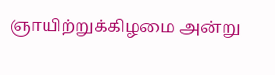ஞாயிற்றுக்கிழமை அன்று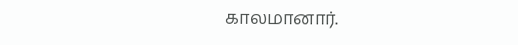காலமானார்.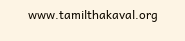www.tamilthakaval.org